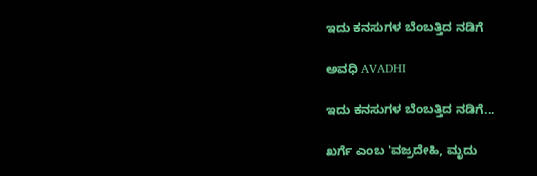ಇದು ಕನಸುಗಳ ಬೆಂಬತ್ತಿದ ನಡಿಗೆ‍

ಅವಧಿ AVADHI

ಇದು ಕನಸುಗಳ ಬೆಂಬತ್ತಿದ ನಡಿಗೆ...

ಖರ್ಗೆ ಎಂಬ 'ವಜ್ರದೇಹಿ, ಮೃದು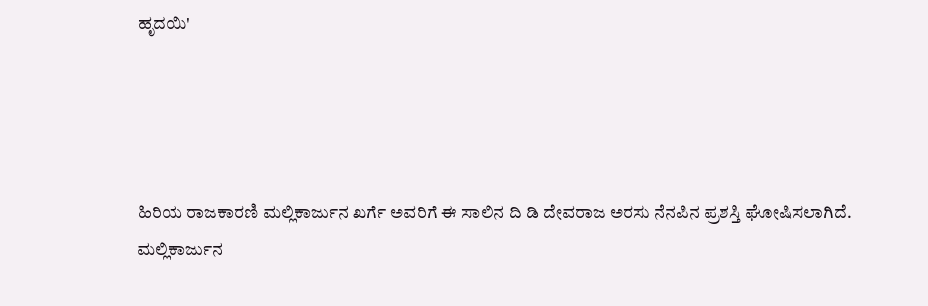ಹೃದಯಿ'




ಹಿರಿಯ ರಾಜಕಾರಣಿ ಮಲ್ಲಿಕಾರ್ಜುನ ಖರ್ಗೆ ಅವರಿಗೆ ಈ ಸಾಲಿನ ದಿ ಡಿ ದೇವರಾಜ ಅರಸು ನೆನಪಿನ ಪ್ರಶಸ್ತಿ ಘೋಷಿಸಲಾಗಿದೆ.
ಮಲ್ಲಿಕಾರ್ಜುನ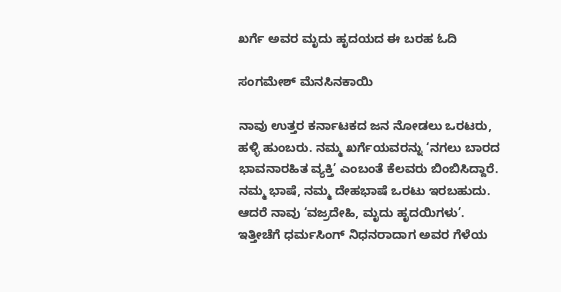ಖರ್ಗೆ ಅವರ ಮೃದು ಹೃದಯದ ಈ ಬರಹ ಓದಿ

ಸಂಗಮೇಶ್ ಮೆನಸಿನಕಾಯಿ

ನಾವು ಉತ್ತರ ಕರ್ನಾಟಕದ ಜನ ನೋಡಲು ಒರಟರು, ಹಳ್ಳಿ ಹುಂಬರು. ನಮ್ಮ ಖರ್ಗೆಯವರನ್ನು ‘ನಗಲು ಬಾರದ ಭಾವನಾರಹಿತ ವ್ಯಕ್ತಿ’ ಎಂಬಂತೆ ಕೆಲವರು ಬಿಂಬಿಸಿದ್ದಾರೆ. ನಮ್ಮ ಭಾಷೆ, ನಮ್ಮ ದೇಹಭಾಷೆ ಒರಟು ಇರಬಹುದು. ಆದರೆ ನಾವು ‘ವಜ್ರದೇಹಿ, ಮೃದು ಹೃದಯಿಗಳು’.
ಇತ್ತೀಚೆಗೆ ಧರ್ಮಸಿಂಗ್ ನಿಧನರಾದಾಗ ಅವರ ಗೆಳೆಯ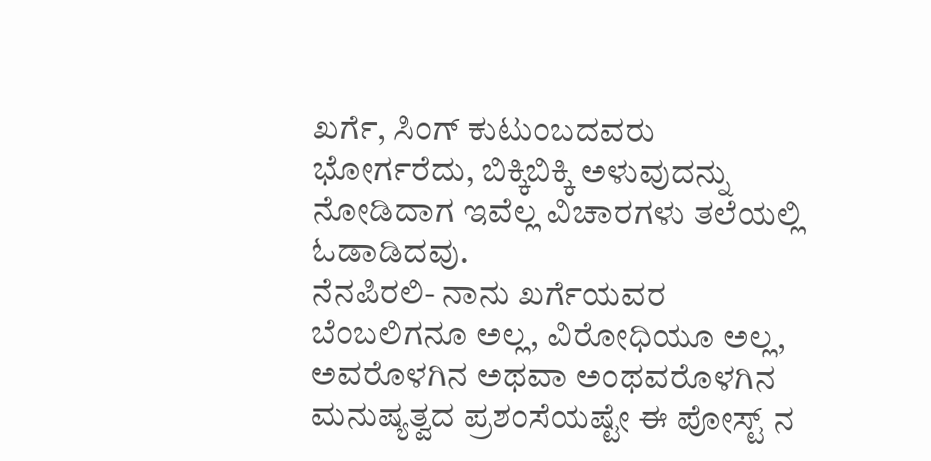ಖರ್ಗೆ, ಸಿಂಗ್ ಕುಟುಂಬದವರು ಭೋರ್ಗರೆದು, ಬಿಕ್ಕಿಬಿಕ್ಕಿ ಅಳುವುದನ್ನು ನೋಡಿದಾಗ ಇವೆಲ್ಲ ವಿಚಾರಗಳು ತಲೆಯಲ್ಲಿ ಓಡಾಡಿದವು.
ನೆನಪಿರಲಿ- ನಾನು ಖರ್ಗೆಯವರ ಬೆಂಬಲಿಗನೂ ಅಲ್ಲ, ವಿರೋಧಿಯೂ ಅಲ್ಲ, ಅವರೊಳಗಿನ ಅಥವಾ ಅಂಥವರೊಳಗಿನ ಮನುಷ್ಯತ್ವದ ಪ್ರಶಂಸೆಯಷ್ಟೇ ಈ ಪೋಸ್ಟ್ ನ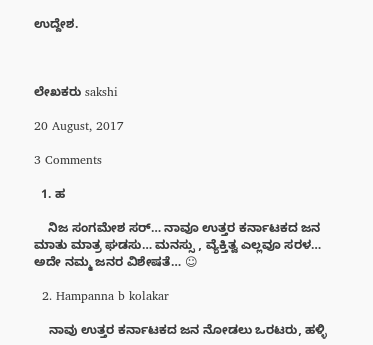ಉದ್ದೇಶ.



ಲೇಖಕರು sakshi

20 August, 2017

3 Comments

  1. ಹ

    ನಿಜ ಸಂಗಮೇಶ ಸರ್… ನಾವೂ ಉತ್ತರ ಕರ್ನಾಟಕದ ಜನ ಮಾತು ಮಾತ್ರ ಘಡಸು… ಮನಸ್ಸು , ವ್ಯೆಕ್ತಿತ್ವ ಎಲ್ಲವೂ ಸರಳ… ಅದೇ ನಮ್ಮ ಜನರ ವಿಶೇಷತೆ… ☺

  2. Hampanna b kolakar

    ನಾವು ಉತ್ತರ ಕರ್ನಾಟಕದ ಜನ ನೋಡಲು ಒರಟರು, ಹಳ್ಳಿ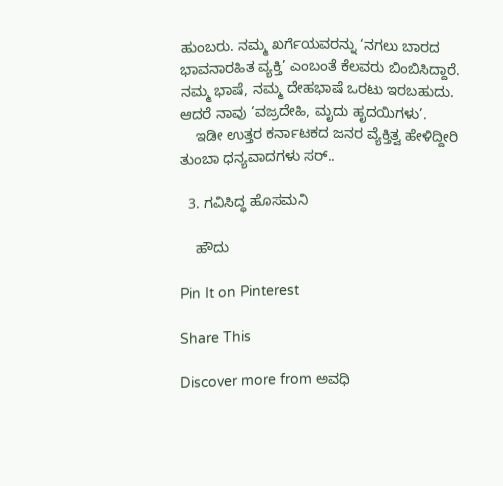ಹುಂಬರು. ನಮ್ಮ ಖರ್ಗೆಯವರನ್ನು ‘ನಗಲು ಬಾರದ ಭಾವನಾರಹಿತ ವ್ಯಕ್ತಿ’ ಎಂಬಂತೆ ಕೆಲವರು ಬಿಂಬಿಸಿದ್ದಾರೆ. ನಮ್ಮ ಭಾಷೆ, ನಮ್ಮ ದೇಹಭಾಷೆ ಒರಟು ಇರಬಹುದು. ಆದರೆ ನಾವು ‘ವಜ್ರದೇಹಿ, ಮೃದು ಹೃದಯಿಗಳು’.
    ಇಡೀ ಉತ್ತರ ಕರ್ನಾಟಕದ ಜನರ ವ್ಯೆಕ್ತಿತ್ವ ಹೇಳಿದ್ದೀರಿ ತುಂಬಾ ಧನ್ಯವಾದಗಳು ಸರ್..

  3. ಗವಿಸಿದ್ಧ ಹೊಸಮನಿ

    ಹೌದು

Pin It on Pinterest

Share This

Discover more from ಅವಧಿ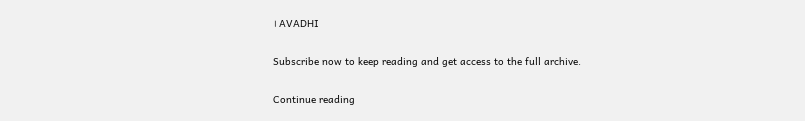। AVADHI

Subscribe now to keep reading and get access to the full archive.

Continue reading